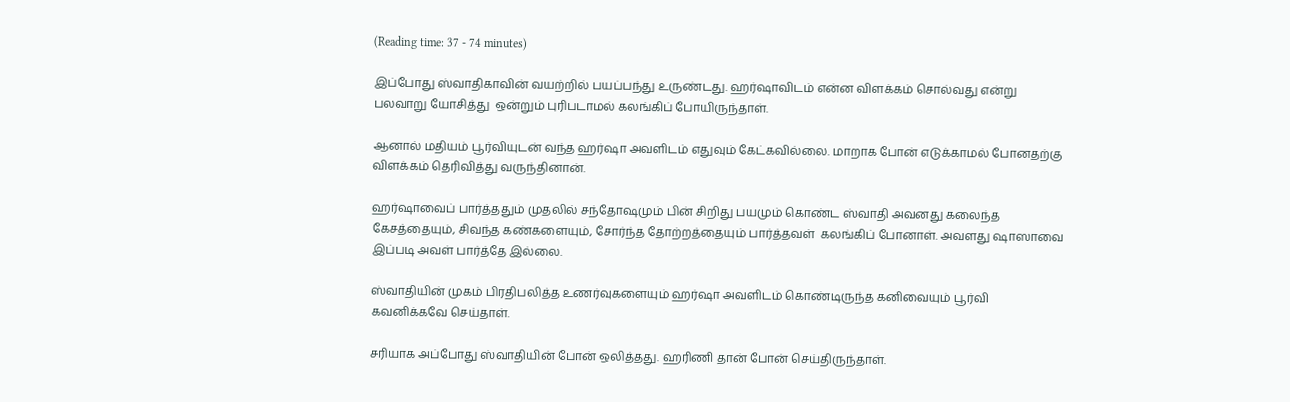(Reading time: 37 - 74 minutes)

இப்போது ஸ்வாதிகாவின் வயற்றில் பயப்பந்து உருண்டது. ஹர்ஷாவிடம் என்ன விளக்கம் சொல்வது என்று பலவாறு யோசித்து  ஒன்றும் புரிபடாமல் கலங்கிப் போயிருந்தாள்.

ஆனால் மதியம் பூர்வியுடன் வந்த ஹர்ஷா அவளிடம் எதுவும் கேட்கவில்லை. மாறாக போன் எடுக்காமல் போனதற்கு விளக்கம் தெரிவித்து வருந்தினான்.

ஹர்ஷாவைப் பார்த்ததும் முதலில் சந்தோஷமும் பின் சிறிது பயமும் கொண்ட ஸ்வாதி அவனது கலைந்த கேசத்தையும், சிவந்த கண்களையும், சோர்ந்த தோற்றத்தையும் பார்த்தவள்  கலங்கிப் போனாள். அவளது ஷாஸாவை இப்படி அவள் பார்த்தே இல்லை.

ஸ்வாதியின் முகம் பிரதிபலித்த உணர்வுகளையும் ஹர்ஷா அவளிடம் கொண்டிருந்த கனிவையும் பூர்வி கவனிக்கவே செய்தாள்.

சரியாக அப்போது ஸ்வாதியின் போன் ஒலித்தது. ஹரிணி தான் போன் செய்திருந்தாள்.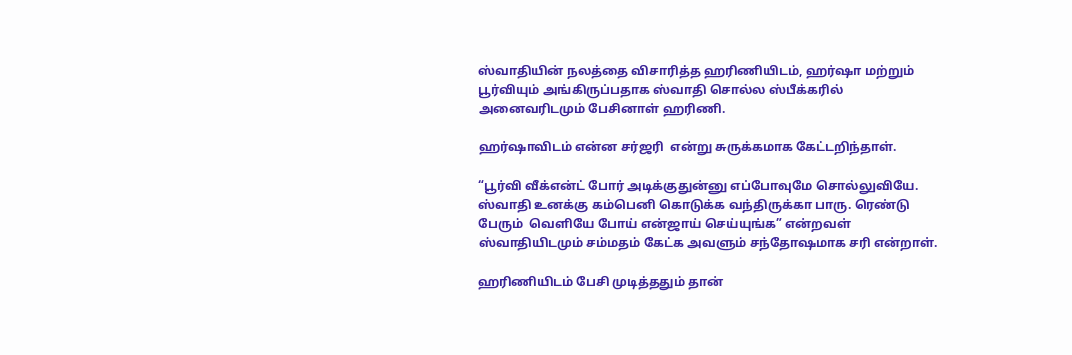ஸ்வாதியின் நலத்தை விசாரித்த ஹரிணியிடம், ஹர்ஷா மற்றும் பூர்வியும் அங்கிருப்பதாக ஸ்வாதி சொல்ல ஸ்பீக்கரில் அனைவரிடமும் பேசினாள் ஹரிணி.

ஹர்ஷாவிடம் என்ன சர்ஜரி  என்று சுருக்கமாக கேட்டறிந்தாள்.

“பூர்வி வீக்என்ட் போர் அடிக்குதுன்னு எப்போவுமே சொல்லுவியே. ஸ்வாதி உனக்கு கம்பெனி கொடுக்க வந்திருக்கா பாரு. ரெண்டு  பேரும்  வெளியே போய் என்ஜாய் செய்யுங்க” என்றவள் ஸ்வாதியிடமும் சம்மதம் கேட்க அவளும் சந்தோஷமாக சரி என்றாள்.

ஹரிணியிடம் பேசி முடித்ததும் தான்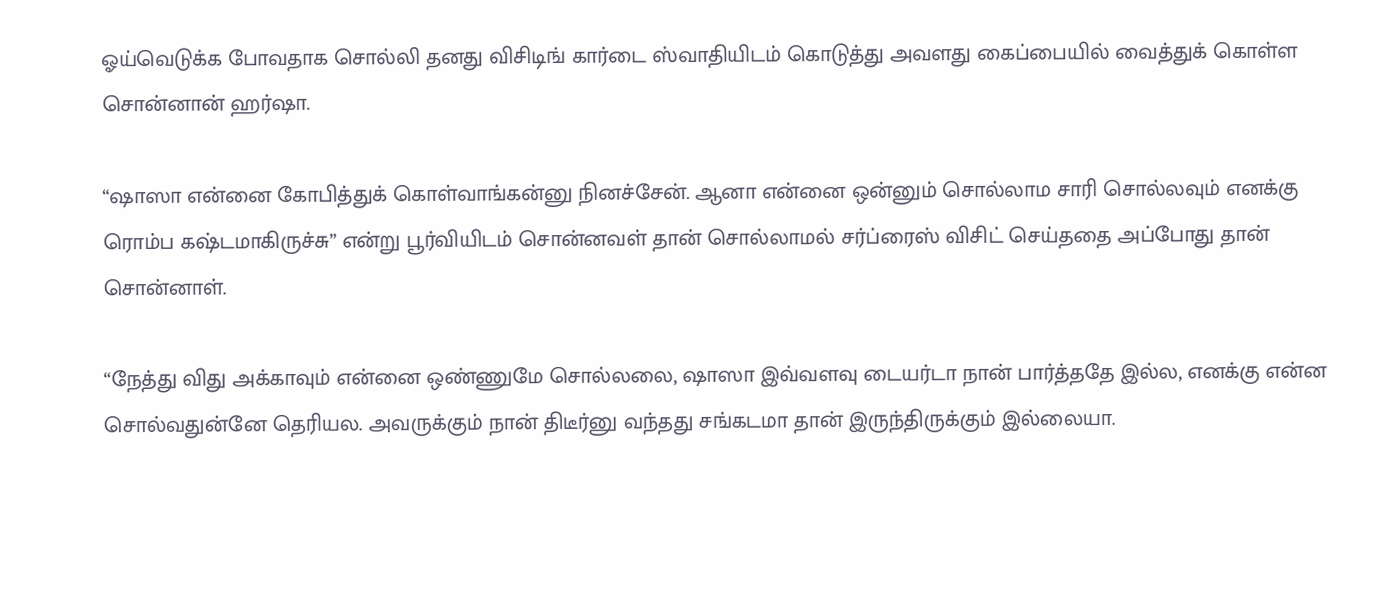ஓய்வெடுக்க போவதாக சொல்லி தனது விசிடிங் கார்டை ஸ்வாதியிடம் கொடுத்து அவளது கைப்பையில் வைத்துக் கொள்ள சொன்னான் ஹர்ஷா.

“ஷாஸா என்னை கோபித்துக் கொள்வாங்கன்னு நினச்சேன். ஆனா என்னை ஒன்னும் சொல்லாம சாரி சொல்லவும் எனக்கு ரொம்ப கஷ்டமாகிருச்சு” என்று பூர்வியிடம் சொன்னவள் தான் சொல்லாமல் சர்ப்ரைஸ் விசிட் செய்ததை அப்போது தான் சொன்னாள்.

“நேத்து விது அக்காவும் என்னை ஒண்ணுமே சொல்லலை, ஷாஸா இவ்வளவு டையர்டா நான் பார்த்ததே இல்ல, எனக்கு என்ன சொல்வதுன்னே தெரியல. அவருக்கும் நான் திடீர்னு வந்தது சங்கடமா தான் இருந்திருக்கும் இல்லையா.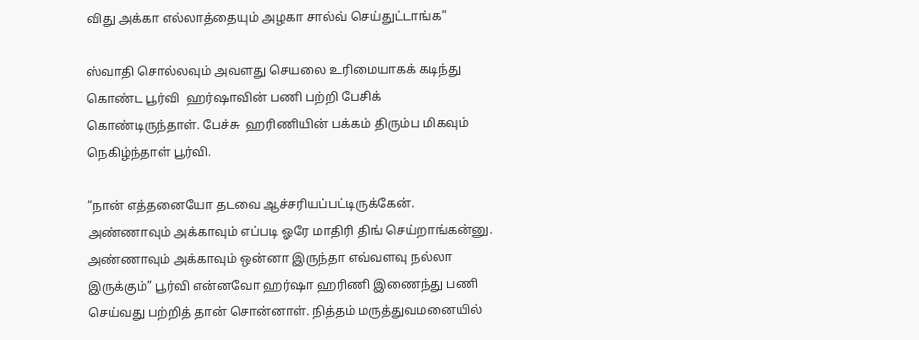விது அக்கா எல்லாத்தையும் அழகா சால்வ் செய்துட்டாங்க”

ஸ்வாதி சொல்லவும் அவளது செயலை உரிமையாகக் கடிந்து  கொண்ட பூர்வி  ஹர்ஷாவின் பணி பற்றி பேசிக் கொண்டிருந்தாள். பேச்சு  ஹரிணியின் பக்கம் திரும்ப மிகவும் நெகிழ்ந்தாள் பூர்வி.

“நான் எத்தனையோ தடவை ஆச்சரியப்பட்டிருக்கேன். அண்ணாவும் அக்காவும் எப்படி ஓரே மாதிரி திங் செய்றாங்கன்னு. அண்ணாவும் அக்காவும் ஒன்னா இருந்தா எவ்வளவு நல்லா இருக்கும்” பூர்வி என்னவோ ஹர்ஷா ஹரிணி இணைந்து பணி செய்வது பற்றித் தான் சொன்னாள். நித்தம் மருத்துவமனையில்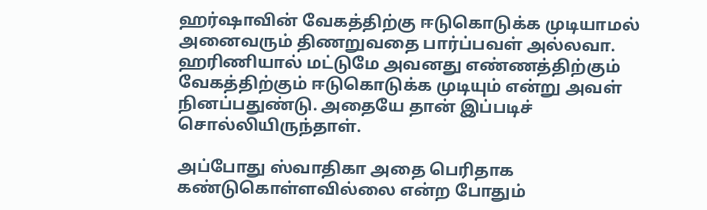ஹர்ஷாவின் வேகத்திற்கு ஈடுகொடுக்க முடியாமல் அனைவரும் திணறுவதை பார்ப்பவள் அல்லவா. ஹரிணியால் மட்டுமே அவனது எண்ணத்திற்கும் வேகத்திற்கும் ஈடுகொடுக்க முடியும் என்று அவள் நினப்பதுண்டு. அதையே தான் இப்படிச் சொல்லியிருந்தாள்.

அப்போது ஸ்வாதிகா அதை பெரிதாக கண்டுகொள்ளவில்லை என்ற போதும்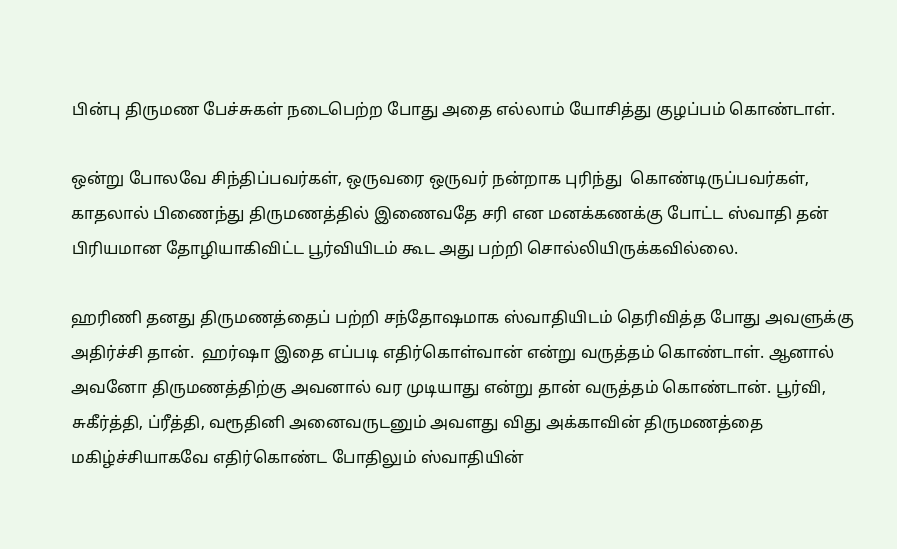பின்பு திருமண பேச்சுகள் நடைபெற்ற போது அதை எல்லாம் யோசித்து குழப்பம் கொண்டாள்.

ஒன்று போலவே சிந்திப்பவர்கள், ஒருவரை ஒருவர் நன்றாக புரிந்து  கொண்டிருப்பவர்கள், காதலால் பிணைந்து திருமணத்தில் இணைவதே சரி என மனக்கணக்கு போட்ட ஸ்வாதி தன் பிரியமான தோழியாகிவிட்ட பூர்வியிடம் கூட அது பற்றி சொல்லியிருக்கவில்லை.

ஹரிணி தனது திருமணத்தைப் பற்றி சந்தோஷமாக ஸ்வாதியிடம் தெரிவித்த போது அவளுக்கு அதிர்ச்சி தான்.  ஹர்ஷா இதை எப்படி எதிர்கொள்வான் என்று வருத்தம் கொண்டாள். ஆனால் அவனோ திருமணத்திற்கு அவனால் வர முடியாது என்று தான் வருத்தம் கொண்டான். பூர்வி, சுகீர்த்தி, ப்ரீத்தி, வரூதினி அனைவருடனும் அவளது விது அக்காவின் திருமணத்தை மகிழ்ச்சியாகவே எதிர்கொண்ட போதிலும் ஸ்வாதியின்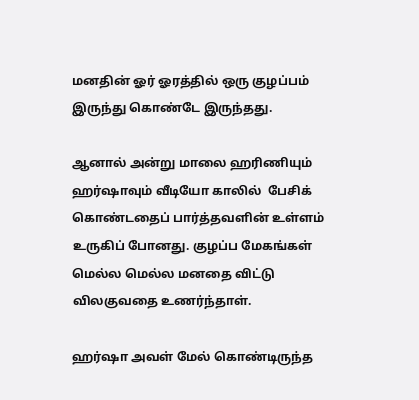மனதின் ஓர் ஓரத்தில் ஒரு குழப்பம் இருந்து கொண்டே இருந்தது.

ஆனால் அன்று மாலை ஹரிணியும் ஹர்ஷாவும் வீடியோ காலில்  பேசிக் கொண்டதைப் பார்த்தவளின் உள்ளம் உருகிப் போனது. குழப்ப மேகங்கள் மெல்ல மெல்ல மனதை விட்டு விலகுவதை உணர்ந்தாள்.

ஹர்ஷா அவள் மேல் கொண்டிருந்த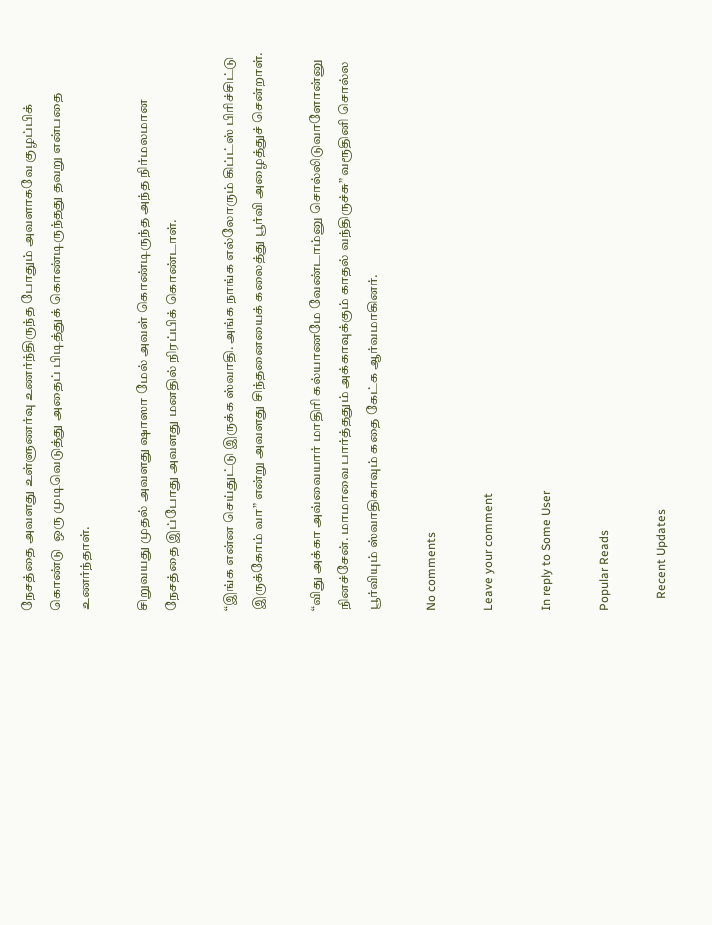நேசத்தை அவளது உள்ளுணர்வு உணர்ந்திருந்த போதும் அவளாகவே குழப்பிக் கொண்டு  ஒரு முடிவெடுத்து அதைப் பிடித்துக் கொண்டிருந்தது தவறு என்பதை உணர்ந்தாள்.

சிறுவயது முதல் அவளது ஷாஸா மேல் அவள் கொண்டிருந்த அந்த நிர்மலமான நேசத்தை இப்போது அவளது மனதில் நிரப்பிக் கொண்டாள்.

“இங்க என்ன செய்துட்டு இருக்க ஸ்வாதி. அங்க நாங்க எல்லோரும் கிப்ட்ஸ் பிரிச்சிட்டு இருக்கோம் வா” என்று அவளது சிந்தனையைக் கலைத்து பூர்வி அழைத்துச் சென்றாள்.

“விது அக்கா அவ்வையார் மாதிரி கல்யாணமே வேண்டாம்னு சொல்லிடுவாளோன்னு நினச்சேன். மாமாவை பார்த்ததும் அக்காவுக்கும் காதல் வந்திருச்சு” வரூதினி சொல்ல பூர்வியும் ஸ்வாதிகாவும் கதை கேட்க ஆர்வமாகினர்.

No comments

Leave your comment

In reply to Some User

Popular Reads

    Recent Updates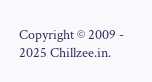Copyright © 2009 - 2025 Chillzee.in.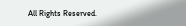All Rights Reserved.